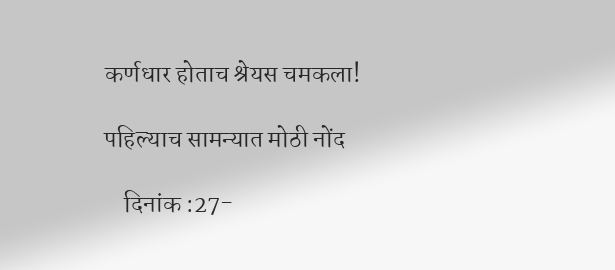कर्णधार होताच श्रेयस चमकला!

पहिल्याच सामन्यात मोठी नोंद

    दिनांक :27-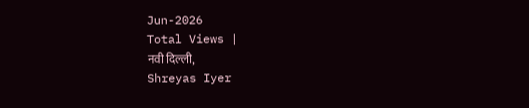Jun-2026
Total Views |
नवी दिल्ली,
Shreyas Iyer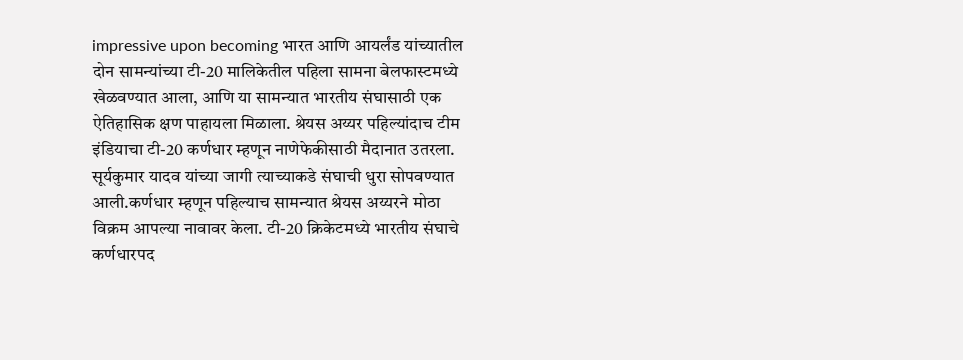impressive upon becoming भारत आणि आयर्लंड यांच्यातील दोन सामन्यांच्या टी-20 मालिकेतील पहिला सामना बेलफास्टमध्ये खेळवण्यात आला, आणि या सामन्यात भारतीय संघासाठी एक ऐतिहासिक क्षण पाहायला मिळाला. श्रेयस अय्यर पहिल्यांदाच टीम इंडियाचा टी-20 कर्णधार म्हणून नाणेफेकीसाठी मैदानात उतरला. सूर्यकुमार यादव यांच्या जागी त्याच्याकडे संघाची धुरा सोपवण्यात आली.कर्णधार म्हणून पहिल्याच सामन्यात श्रेयस अय्यरने मोठा विक्रम आपल्या नावावर केला. टी-20 क्रिकेटमध्ये भारतीय संघाचे कर्णधारपद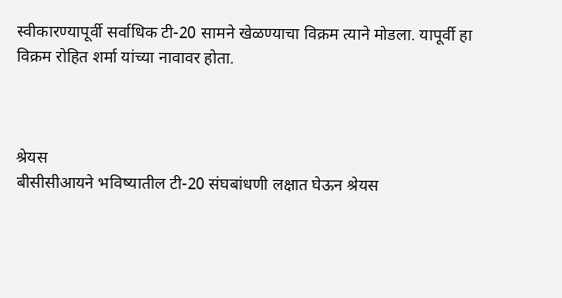स्वीकारण्यापूर्वी सर्वाधिक टी-20 सामने खेळण्याचा विक्रम त्याने मोडला. यापूर्वी हा विक्रम रोहित शर्मा यांच्या नावावर होता.



श्रेयस
बीसीसीआयने भविष्यातील टी-20 संघबांधणी लक्षात घेऊन श्रेयस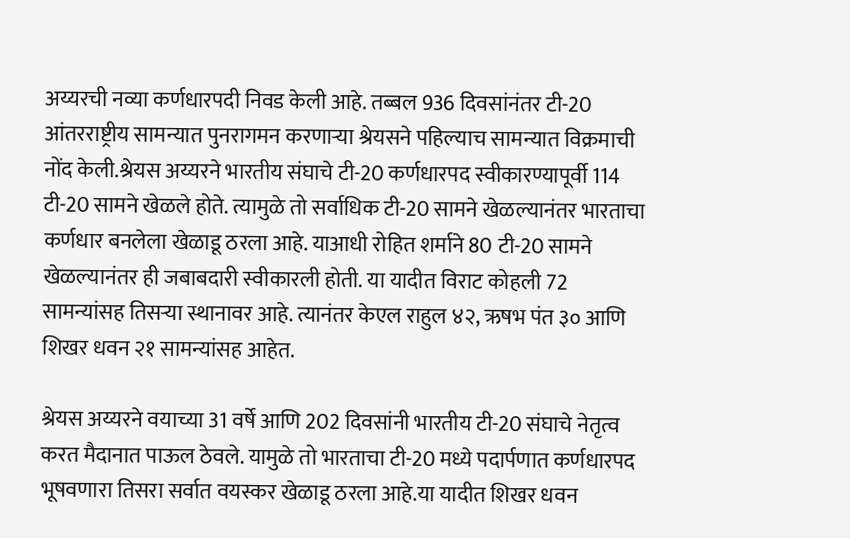अय्यरची नव्या कर्णधारपदी निवड केली आहे. तब्बल 936 दिवसांनंतर टी-20 आंतरराष्ट्रीय सामन्यात पुनरागमन करणाऱ्या श्रेयसने पहिल्याच सामन्यात विक्रमाची नोंद केली.श्रेयस अय्यरने भारतीय संघाचे टी-20 कर्णधारपद स्वीकारण्यापूर्वी 114 टी-20 सामने खेळले होते. त्यामुळे तो सर्वाधिक टी-20 सामने खेळल्यानंतर भारताचा कर्णधार बनलेला खेळाडू ठरला आहे. याआधी रोहित शर्माने 80 टी-20 सामने खेळल्यानंतर ही जबाबदारी स्वीकारली होती. या यादीत विराट कोहली 72 सामन्यांसह तिसऱ्या स्थानावर आहे. त्यानंतर केएल राहुल ४२, ऋषभ पंत ३० आणि शिखर धवन २१ सामन्यांसह आहेत.

श्रेयस अय्यरने वयाच्या 31 वर्षे आणि 202 दिवसांनी भारतीय टी-20 संघाचे नेतृत्व करत मैदानात पाऊल ठेवले. यामुळे तो भारताचा टी-20 मध्ये पदार्पणात कर्णधारपद भूषवणारा तिसरा सर्वात वयस्कर खेळाडू ठरला आहे.या यादीत शिखर धवन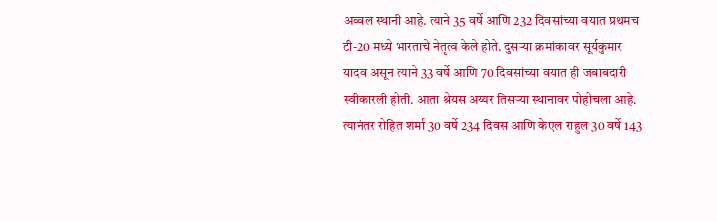अव्वल स्थानी आहे. त्याने 35 वर्षे आणि 232 दिवसांच्या वयात प्रथमच टी-20 मध्ये भारताचे नेतृत्व केले होते. दुसऱ्या क्रमांकावर सूर्यकुमार यादव असून त्याने 33 वर्षे आणि 70 दिवसांच्या वयात ही जबाबदारी स्वीकारली होती. आता श्रेयस अय्यर तिसऱ्या स्थानावर पोहोचला आहे. त्यानंतर रोहित शर्मा 30 वर्षे 234 दिवस आणि केएल राहुल 30 वर्षे 143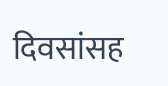दिवसांसह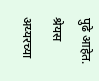पुढे आहेत. श्रेयस अय्यरच्या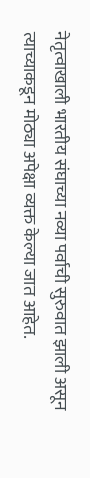नेतृत्वाखाली भारतीय संघाच्या नव्या पर्वाची सुरुवात झाली असून त्याच्याकडून मोठ्या अपेक्षा व्यक्त केल्या जात आहेत.